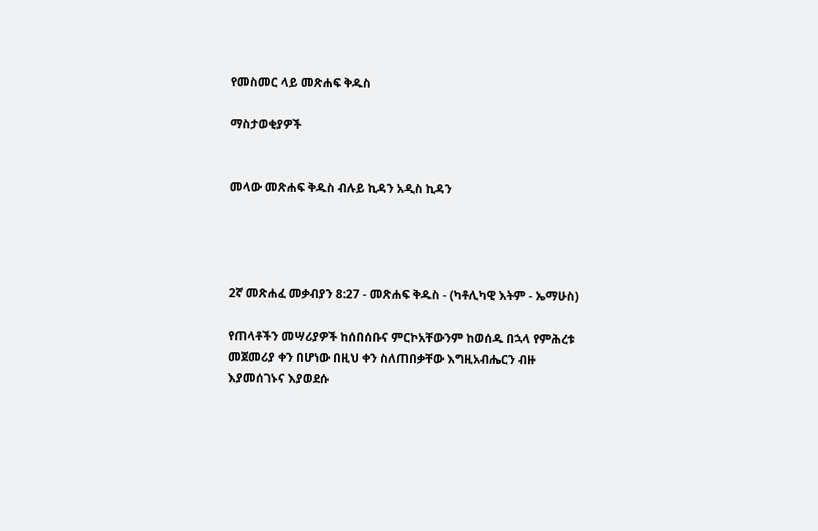የመስመር ላይ መጽሐፍ ቅዱስ

ማስታወቂያዎች


መላው መጽሐፍ ቅዱስ ብሉይ ኪዳን አዲስ ኪዳን




2ኛ መጽሐፈ መቃብያን 8:27 - መጽሐፍ ቅዱስ - (ካቶሊካዊ እትም - ኤማሁስ)

የጠላቶችን መሣሪያዎች ከሰበሰቡና ምርኮአቸውንም ከወሰዱ በኋላ የምሕረቱ መጀመሪያ ቀን በሆነው በዚህ ቀን ስለጠበቃቸው እግዚአብሔርን ብዙ እያመሰገኑና እያወደሱ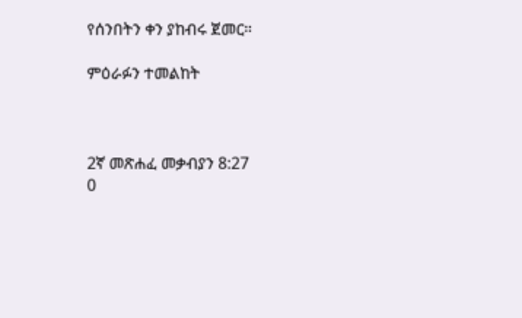የሰንበትን ቀን ያከብሩ ጀመር።

ምዕራፉን ተመልከት



2ኛ መጽሐፈ መቃብያን 8:27
0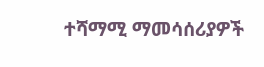ተሻማሚ ማመሳሰሪያዎች